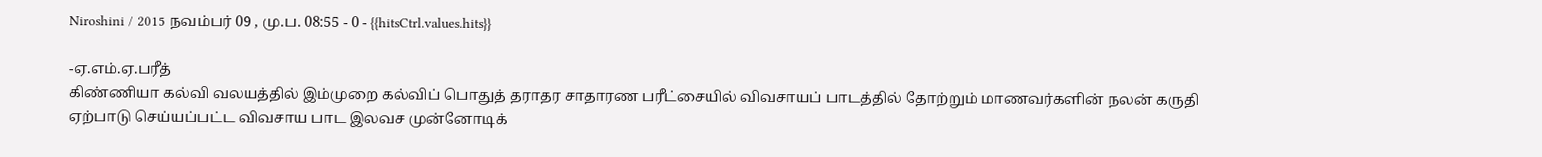Niroshini / 2015 நவம்பர் 09 , மு.ப. 08:55 - 0 - {{hitsCtrl.values.hits}}

-ஏ.எம்.ஏ.பரீத்
கிண்ணியா கல்வி வலயத்தில் இம்முறை கல்விப் பொதுத் தராதர சாதாரண பரீட்சையில் விவசாயப் பாடத்தில் தோற்றும் மாணவர்களின் நலன் கருதி ஏற்பாடு செய்யப்பட்ட விவசாய பாட இலவச முன்னோடிக்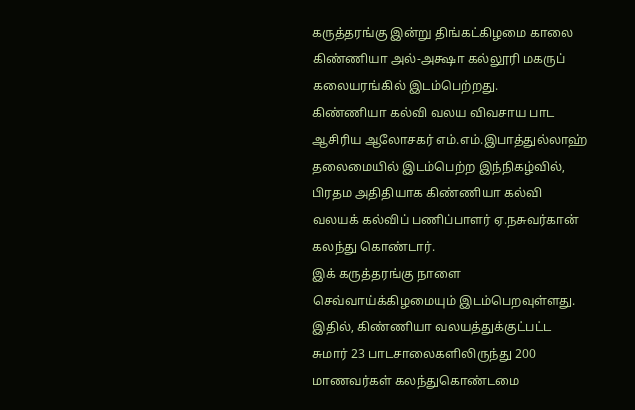கருத்தரங்கு இன்று திங்கட்கிழமை காலை கிண்ணியா அல்-அக்ஷா கல்லூரி மகருப் கலையரங்கில் இடம்பெற்றது.
கிண்ணியா கல்வி வலய விவசாய பாட ஆசிரிய ஆலோசகர் எம்.எம்.இபாத்துல்லாஹ் தலைமையில் இடம்பெற்ற இந்நிகழ்வில், பிரதம அதிதியாக கிண்ணியா கல்வி வலயக் கல்விப் பணிப்பாளர் ஏ.நசுவர்கான் கலந்து கொண்டார்.
இக் கருத்தரங்கு நாளை செவ்வாய்க்கிழமையும் இடம்பெறவுள்ளது.
இதில், கிண்ணியா வலயத்துக்குட்பட்ட சுமார் 23 பாடசாலைகளிலிருந்து 200 மாணவர்கள் கலந்துகொண்டமை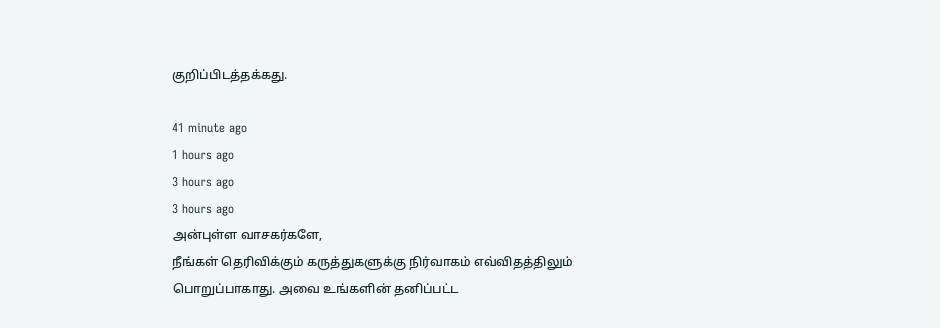குறிப்பிடத்தக்கது.

41 minute ago
1 hours ago
3 hours ago
3 hours ago
அன்புள்ள வாசகர்களே,
நீங்கள் தெரிவிக்கும் கருத்துகளுக்கு நிர்வாகம் எவ்விதத்திலும் பொறுப்பாகாது. அவை உங்களின் தனிப்பட்ட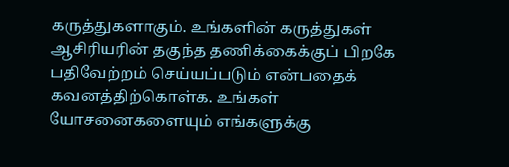கருத்துகளாகும். உங்களின் கருத்துகள் ஆசிரியரின் தகுந்த தணிக்கைக்குப் பிறகே பதிவேற்றம் செய்யப்படும் என்பதைக் கவனத்திற்கொள்க. உங்கள் யோசனைகளையும் எங்களுக்கு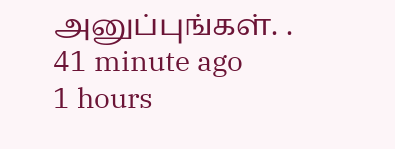அனுப்புங்கள். .
41 minute ago
1 hours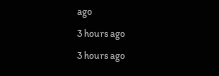ago
3 hours ago
3 hours ago